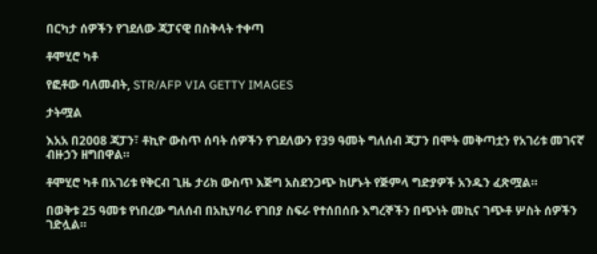በርካታ ሰዎችን የገደለው ጃፓናዊ በስቅላት ተቀጣ

ቶሞሂሮ ካቶ

የፎቶው ባለመብት, STR/AFP VIA GETTY IMAGES

ታትሟል

እአአ በ2008 ጃፓን፣ ቶኪዮ ውስጥ ሰባት ሰዎችን የገደለውን የ39 ዓመት ግለሰብ ጃፓን በሞት መቅጣቷን የአገሪቱ መገናኛ ብዙኃን ዘግበዋል።

ቶሞሂሮ ካቶ በአገሪቱ የቅርብ ጊዜ ታሪክ ውስጥ እጅግ አስደንጋጭ ከሆኑት የጅምላ ግድያዎች አንዱን ፈጽሟል።

በወቅቱ 25 ዓመቱ የነበረው ግለሰብ በአኪሃባራ የገበያ ስፍራ የተሰበሰቡ እግረኞችን በጭነት መኪና ገጭቶ ሦስት ሰዎችን ገድሏል።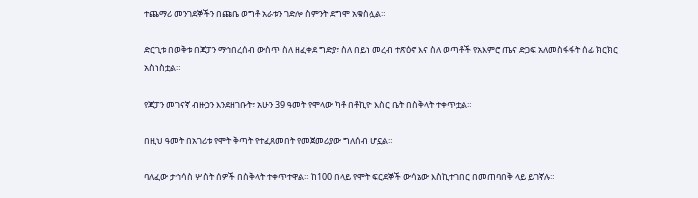ተጨማሪ መንገደኞችን በጩቤ ወግቶ አራቱን ገድሎ ስምንት ደግሞ አቁስሏል።

ድርጊቱ በወቅቱ በጃፓን ማኅበረሰብ ውስጥ ስለ ዘፈቀደ ግድያ፣ ስለ በይነ መረብ ተጽዕኖ እና ስለ ወጣቶች የአእምሮ ጤና ድጋፍ አለመስፋፋት ሰፊ ክርክር አስነስቷል።

የጃፓን መገናኛ ብዙኃን እንደዘገቡት፣ አሁን 39 ዓመት የሞላው ካቶ በቶኪዮ እስር ቤት በስቅላት ተቀጥቷል።

በዚህ ዓመት በአገሪቱ የሞት ቅጣት የተፈጸመበት የመጀመሪያው ግለሰብ ሆኗል።

ባለፈው ታኅሳስ ሦስት ሰዎች በስቅላት ተቀጥተዋል። ከ100 በላይ የሞት ፍርደኞች ውሳኔው እስኪተገበር በመጠባበቅ ላይ ይገኛሉ።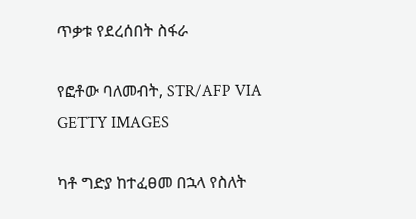ጥቃቱ የደረሰበት ስፋራ

የፎቶው ባለመብት, STR/AFP VIA GETTY IMAGES

ካቶ ግድያ ከተፈፀመ በኋላ የስለት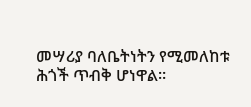መሣሪያ ባለቤትነትን የሚመለከቱ ሕጎች ጥብቅ ሆነዋል።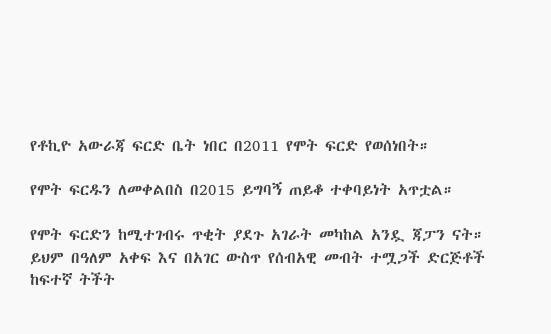የቶኪዮ አውራጃ ፍርድ ቤት ነበር በ2011 የሞት ፍርድ የወሰነበት።

የሞት ፍርዱን ለመቀልበስ በ2015 ይግባኝ ጠይቆ ተቀባይነት አጥቷል።

የሞት ፍርድን ከሚተገብሩ ጥቂት ያደጉ አገራት መካከል አንዷ ጃፓን ናት። ይህም በዓለም አቀፍ እና በአገር ውስጥ የሰብአዊ መብት ተሟጋች ድርጅቶች ከፍተኛ ትችት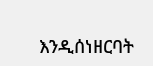እንዲሰነዘርባት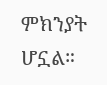ምክንያት ሆኗል።